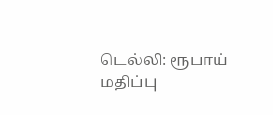டெல்லி: ரூபாய் மதிப்பு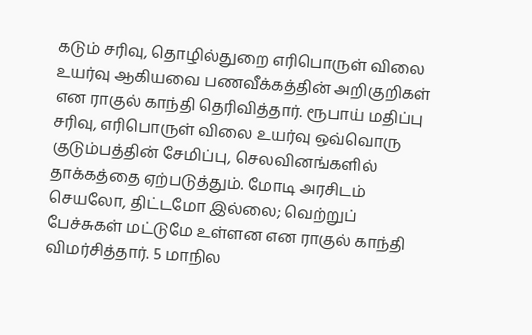கடும் சரிவு, தொழில்துறை எரிபொருள் விலை உயர்வு ஆகியவை பணவீக்கத்தின் அறிகுறிகள் என ராகுல் காந்தி தெரிவித்தார். ரூபாய் மதிப்பு சரிவு, எரிபொருள் விலை உயர்வு ஒவ்வொரு குடும்பத்தின் சேமிப்பு, செலவினங்களில் தாக்கத்தை ஏற்படுத்தும். மோடி அரசிடம் செயலோ, திட்டமோ இல்லை; வெற்றுப் பேச்சுகள் மட்டுமே உள்ளன என ராகுல் காந்தி விமர்சித்தார். 5 மாநில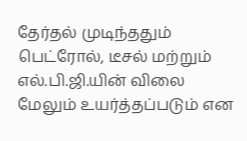தேர்தல் முடிந்ததும் பெட்ரோல், டீசல் மற்றும் எல்.பி.ஜி.யின் விலை மேலும் உயர்த்தப்படும் என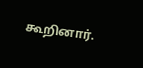கூறினார்.